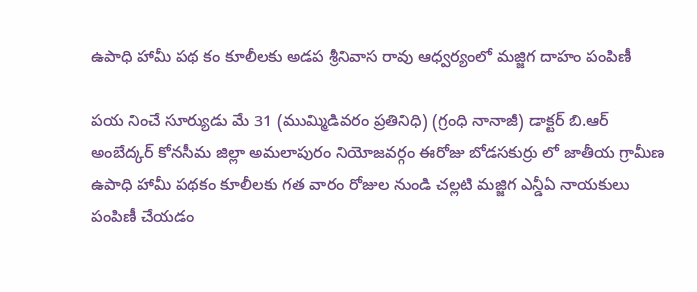ఉపాధి హామీ పథ కం కూలీలకు అడప శ్రీనివాస రావు ఆధ్వర్యంలో మజ్జిగ దాహం పంపిణీ

పయ నించే సూర్యుడు మే 31 (ముమ్మిడివరం ప్రతినిధి) (గ్రంధి నానాజీ) డాక్టర్ బి.ఆర్ అంబేద్కర్ కోనసీమ జిల్లా అమలాపురం నియోజవర్గం ఈరోజు బోడసకుర్రు లో జాతీయ గ్రామీణ ఉపాధి హామీ పథకం కూలీలకు గత వారం రోజుల నుండి చల్లటి మజ్జిగ ఎన్డీఏ నాయకులు పంపిణీ చేయడం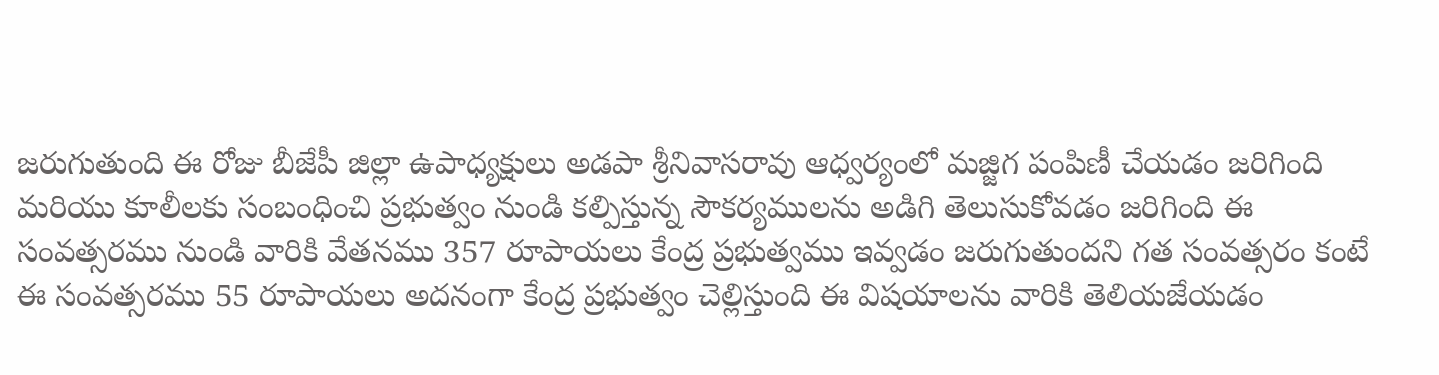జరుగుతుంది ఈ రోజు బీజేపీ జిల్లా ఉపాధ్యక్షులు అడపా శ్రీనివాసరావు ఆధ్వర్యంలో మజ్జిగ పంపిణీ చేయడం జరిగింది మరియు కూలీలకు సంబంధించి ప్రభుత్వం నుండి కల్పిస్తున్న సౌకర్యములను అడిగి తెలుసుకోవడం జరిగింది ఈ సంవత్సరము నుండి వారికి వేతనము 357 రూపాయలు కేంద్ర ప్రభుత్వము ఇవ్వడం జరుగుతుందని గత సంవత్సరం కంటే ఈ సంవత్సరము 55 రూపాయలు అదనంగా కేంద్ర ప్రభుత్వం చెల్లిస్తుంది ఈ విషయాలను వారికి తెలియజేయడం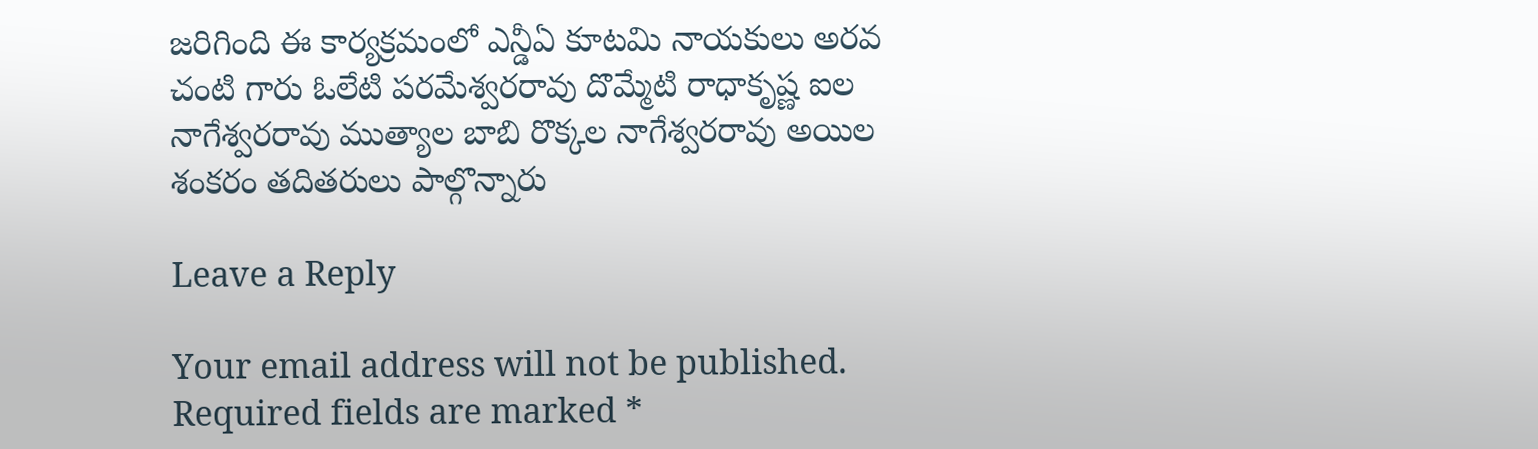జరిగింది ఈ కార్యక్రమంలో ఎన్డీఏ కూటమి నాయకులు అరవ చంటి గారు ఓలేటి పరమేశ్వరరావు దొమ్మేటి రాధాకృష్ణ ఐల నాగేశ్వరరావు ముత్యాల బాబి రొక్కల నాగేశ్వరరావు అయిల శంకరం తదితరులు పాల్గొన్నారు

Leave a Reply

Your email address will not be published. Required fields are marked *